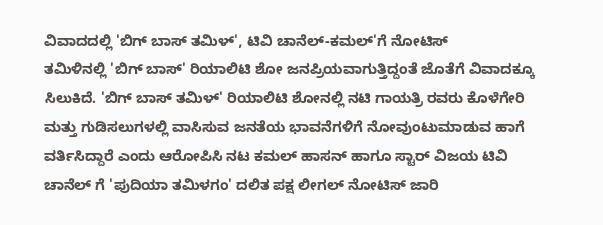ವಿವಾದದಲ್ಲಿ 'ಬಿಗ್ ಬಾಸ್ ತಮಿಳ್', ಟಿವಿ ಚಾನೆಲ್-ಕಮಲ್'ಗೆ ನೋಟಿಸ್
ತಮಿಳಿನಲ್ಲಿ 'ಬಿಗ್ ಬಾಸ್' ರಿಯಾಲಿಟಿ ಶೋ ಜನಪ್ರಿಯವಾಗುತ್ತಿದ್ದಂತೆ ಜೊತೆಗೆ ವಿವಾದಕ್ಕೂ ಸಿಲುಕಿದೆ. 'ಬಿಗ್ ಬಾಸ್ ತಮಿಳ್' ರಿಯಾಲಿಟಿ ಶೋನಲ್ಲಿ ನಟಿ ಗಾಯತ್ರಿ ರವರು ಕೊಳೆಗೇರಿ ಮತ್ತು ಗುಡಿಸಲುಗಳಲ್ಲಿ ವಾಸಿಸುವ ಜನತೆಯ ಭಾವನೆಗಳಿಗೆ ನೋವುಂಟುಮಾಡುವ ಹಾಗೆ ವರ್ತಿಸಿದ್ದಾರೆ ಎಂದು ಆರೋಪಿಸಿ ನಟ ಕಮಲ್ ಹಾಸನ್ ಹಾಗೂ ಸ್ಟಾರ್ ವಿಜಯ ಟಿವಿ ಚಾನೆಲ್ ಗೆ 'ಪುದಿಯಾ ತಮಿಳಗಂ' ದಲಿತ ಪಕ್ಷ ಲೀಗಲ್ ನೋಟಿಸ್ ಜಾರಿ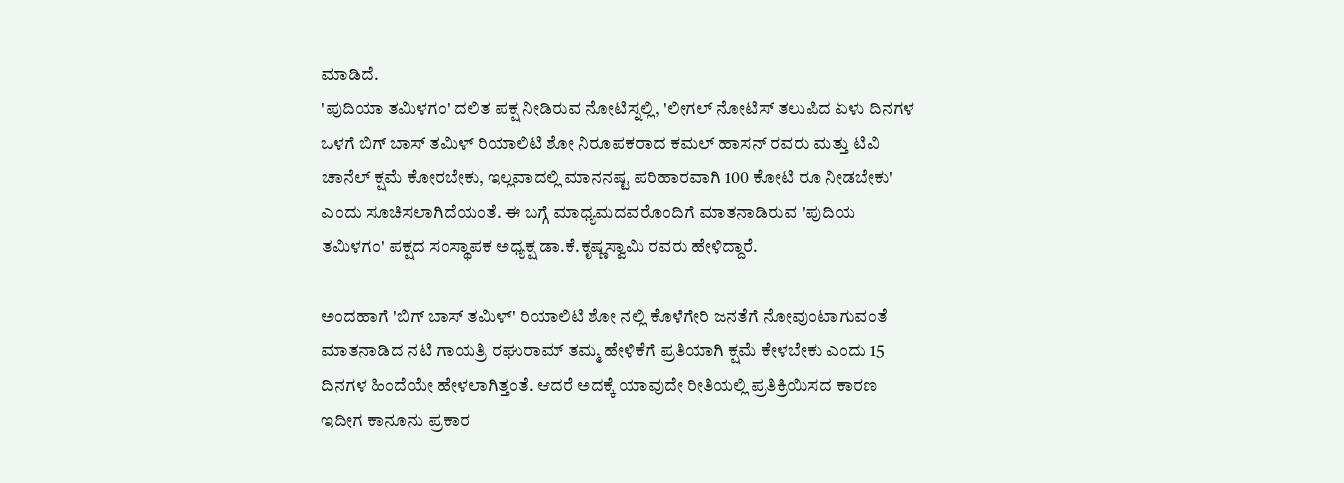ಮಾಡಿದೆ.
'ಪುದಿಯಾ ತಮಿಳಗಂ' ದಲಿತ ಪಕ್ಷ ನೀಡಿರುವ ನೋಟಿಸ್ನಲ್ಲಿ, 'ಲೀಗಲ್ ನೋಟಿಸ್ ತಲುಪಿದ ಏಳು ದಿನಗಳ ಒಳಗೆ ಬಿಗ್ ಬಾಸ್ ತಮಿಳ್ ರಿಯಾಲಿಟಿ ಶೋ ನಿರೂಪಕರಾದ ಕಮಲ್ ಹಾಸನ್ ರವರು ಮತ್ತು ಟಿವಿ ಚಾನೆಲ್ ಕ್ಷಮೆ ಕೋರಬೇಕು, ಇಲ್ಲವಾದಲ್ಲಿ ಮಾನನಷ್ಟ ಪರಿಹಾರವಾಗಿ 100 ಕೋಟಿ ರೂ ನೀಡಬೇಕು' ಎಂದು ಸೂಚಿಸಲಾಗಿದೆಯಂತೆ. ಈ ಬಗ್ಗೆ ಮಾಧ್ಯಮದವರೊಂದಿಗೆ ಮಾತನಾಡಿರುವ 'ಪುದಿಯ ತಮಿಳಗಂ' ಪಕ್ಷದ ಸಂಸ್ಥಾಪಕ ಅಧ್ಯಕ್ಷ ಡಾ.ಕೆ.ಕೃಷ್ಣಸ್ವಾಮಿ ರವರು ಹೇಳಿದ್ದಾರೆ.

ಅಂದಹಾಗೆ 'ಬಿಗ್ ಬಾಸ್ ತಮಿಳ್' ರಿಯಾಲಿಟಿ ಶೋ ನಲ್ಲಿ ಕೊಳೆಗೇರಿ ಜನತೆಗೆ ನೋವುಂಟಾಗುವಂತೆ ಮಾತನಾಡಿದ ನಟಿ ಗಾಯತ್ರಿ ರಘುರಾಮ್ ತಮ್ಮ ಹೇಳಿಕೆಗೆ ಪ್ರತಿಯಾಗಿ ಕ್ಷಮೆ ಕೇಳಬೇಕು ಎಂದು 15 ದಿನಗಳ ಹಿಂದೆಯೇ ಹೇಳಲಾಗಿತ್ತಂತೆ. ಆದರೆ ಅದಕ್ಕೆ ಯಾವುದೇ ರೀತಿಯಲ್ಲಿ ಪ್ರತಿಕ್ರಿಯಿಸದ ಕಾರಣ ಇದೀಗ ಕಾನೂನು ಪ್ರಕಾರ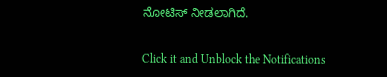ನೋಟಿಸ್ ನೀಡಲಾಗಿದೆ.


Click it and Unblock the Notifications